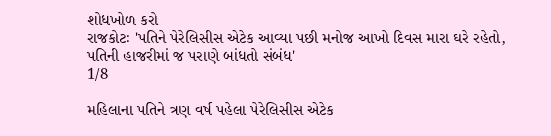શોધખોળ કરો
રાજકોટઃ 'પતિને પેરેલિસીસ એટેક આવ્યા પછી મનોજ આખો દિવસ મારા ઘરે રહેતો, પતિની હાજરીમાં જ પરાણે બાંધતો સંબંધ'
1/8

મહિલાના પતિને ત્રણ વર્ષ પહેલા પેરેલિસીસ એટેક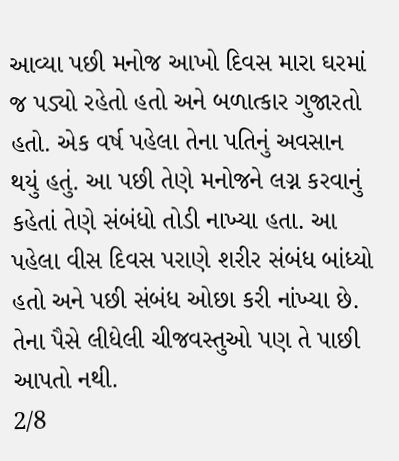આવ્યા પછી મનોજ આખો દિવસ મારા ઘરમાં જ પડ્યો રહેતો હતો અને બળાત્કાર ગુજારતો હતો. એક વર્ષ પહેલા તેના પતિનું અવસાન થયું હતું. આ પછી તેણે મનોજને લગ્ન કરવાનું કહેતાં તેણે સંબંધો તોડી નાખ્યા હતા. આ પહેલા વીસ દિવસ પરાણે શરીર સંબંધ બાંધ્યો હતો અને પછી સંબંધ ઓછા કરી નાંખ્યા છે. તેના પૈસે લીધેલી ચીજવસ્તુઓ પણ તે પાછી આપતો નથી.
2/8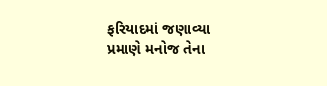ફરિયાદમાં જણાવ્યા પ્રમાણે મનોજ તેના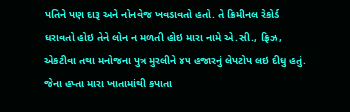પતિને પણ દારૂ અને નોનવેજ ખવડાવતો હતો. તે ક્રિમીનલ રેકોર્ડ ધરાવતો હોઇ તેને લોન ન મળતી હોઇ મારા નામે એ.સી., ફ્રિઝ, એકટીવા તથા મનોજના પુત્ર મુરલીને ૪૫ હજારનું લેપટોપ લઇ દીધુ હતું. જેના હપ્તા મારા ખાતામાંથી કપાતા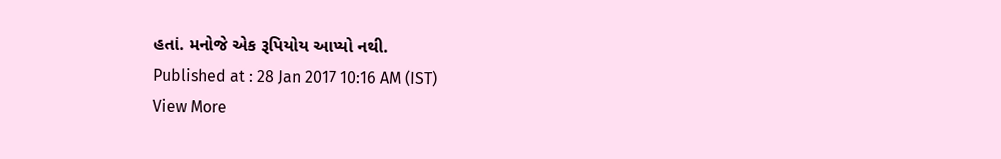હતાં. મનોજે એક રૂપિયોય આપ્યો નથી.
Published at : 28 Jan 2017 10:16 AM (IST)
View More